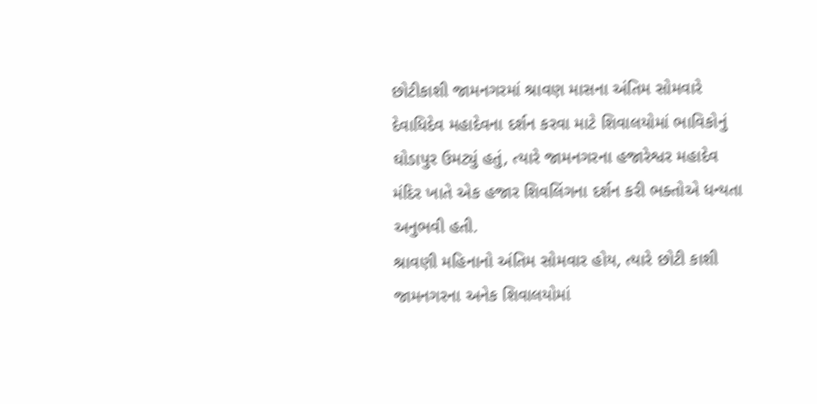છોટીકાશી જામનગરમાં શ્રાવણ માસના અંતિમ સોમવારે દેવાધિદેવ મહાદેવના દર્શન કરવા માટે શિવાલયોમાં ભાવિકોનું ઘોડાપુર ઉમટ્યું હતું, ત્યારે જામનગરના હજારેશ્વર મહાદેવ મંદિર ખાતે એક હજાર શિવલિંગના દર્શન કરી ભક્તોએ ધન્યતા અનુભવી હતી.
શ્રાવણી મહિનાનો અંતિમ સોમવાર હોય, ત્યારે છોટી કાશી જામનગરના અનેક શિવાલયોમાં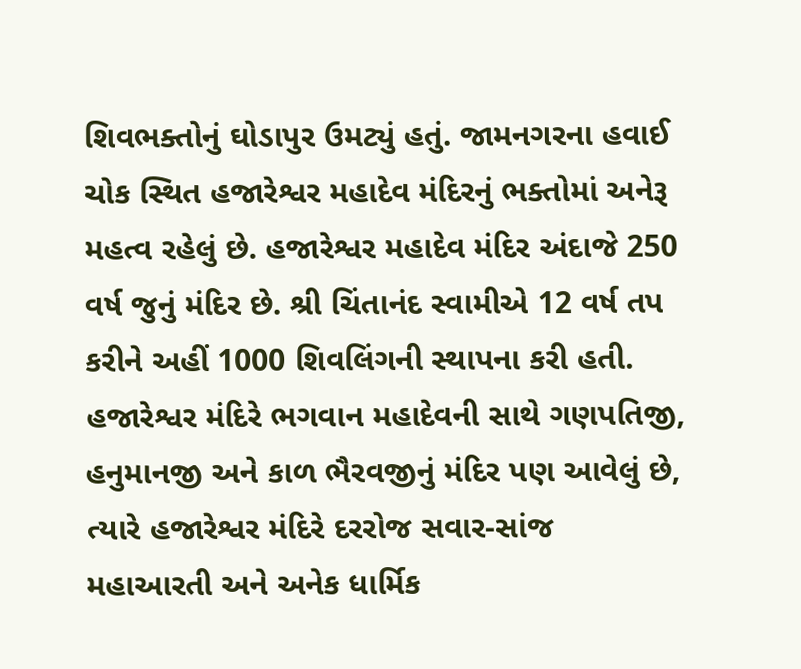શિવભક્તોનું ઘોડાપુર ઉમટ્યું હતું. જામનગરના હવાઈ ચોક સ્થિત હજારેશ્વર મહાદેવ મંદિરનું ભક્તોમાં અનેરૂ મહત્વ રહેલું છે. હજારેશ્વર મહાદેવ મંદિર અંદાજે 250 વર્ષ જુનું મંદિર છે. શ્રી ચિંતાનંદ સ્વામીએ 12 વર્ષ તપ કરીને અહીં 1000 શિવલિંગની સ્થાપના કરી હતી. હજારેશ્વર મંદિરે ભગવાન મહાદેવની સાથે ગણપતિજી, હનુમાનજી અને કાળ ભૈરવજીનું મંદિર પણ આવેલું છે, ત્યારે હજારેશ્વર મંદિરે દરરોજ સવાર-સાંજ મહાઆરતી અને અનેક ધાર્મિક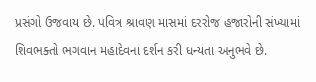પ્રસંગો ઉજવાય છે. પવિત્ર શ્રાવણ માસમાં દરરોજ હજારોની સંખ્યામાં શિવભક્તો ભગવાન મહાદેવના દર્શન કરી ધન્યતા અનુભવે છે.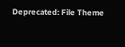Deprecated: File Theme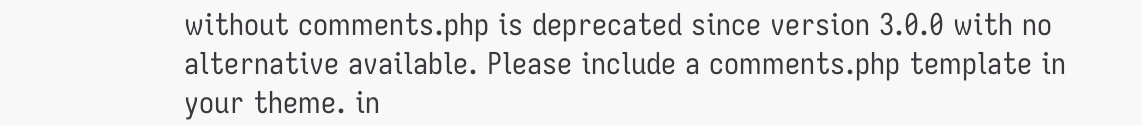without comments.php is deprecated since version 3.0.0 with no alternative available. Please include a comments.php template in your theme. in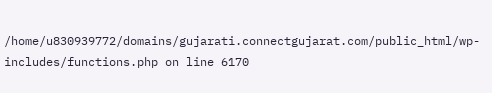/home/u830939772/domains/gujarati.connectgujarat.com/public_html/wp-includes/functions.php on line 6170